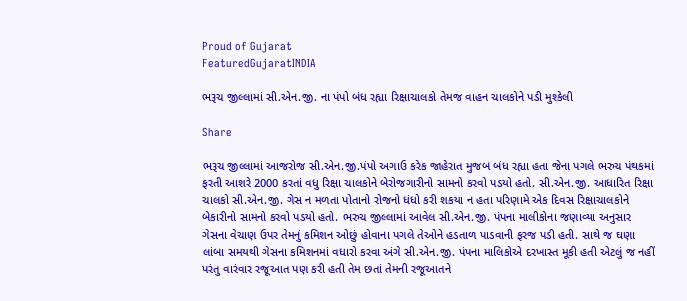Proud of Gujarat
FeaturedGujaratINDIA

ભરૂચ જીલ્લામાં સી.એન.જી. ના પંપો બંધ રહ્યા રિક્ષાચાલકો તેમજ વાહન ચાલકોને પડી મુશ્કેલી

Share

ભરૂચ જીલ્લામાં આજરોજ સી.એન.જી.પંપો અગાઉ કરેક જાહેરાત મુજબ બંધ રહ્યા હતા જેના પગલે ભરુચ પંથકમાં ફરતી આશરે 2000 કરતાં વધુ રિક્ષા ચાલકોને બેરોજગારીનો સામનો કરવો પડયો હતો. સી.એન.જી. આધારિત રિક્ષા ચાલકો સી.એન.જી. ગેસ ન મળતા પોતાનો રોજનો ધંધો કરી શકયા ન હતા પરિણામે એક દિવસ રિક્ષાચાલકોને બેકારીનો સામનો કરવો પડયો હતો. ભરુચ જીલ્લામાં આવેલ સી.એન.જી. પંપના માલીકોના જણાવ્યા અનુસાર ગેસના વેચાણ ઉપર તેમનું કમિશન ઓછું હોવાના પગલે તેઓને હડતાળ પાડવાની ફરજ પડી હતી. સાથે જ ઘણા લાંબા સમયથી ગેસના કમિશનમાં વધારો કરવા અંગે સી.એન.જી. પંપના માલિકોએ દરખાસ્ત મૂકી હતી એટલું જ નહીં પરંતુ વારંવાર રજૂઆત પણ કરી હતી તેમ છતાં તેમની રજૂઆતને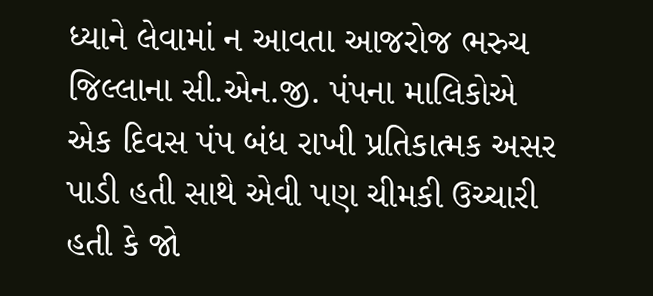ધ્યાને લેવામાં ન આવતા આજરોજ ભરુચ જિલ્લાના સી.એન.જી. પંપના માલિકોએ એક દિવસ પંપ બંધ રાખી પ્રતિકાત્મક અસર પાડી હતી સાથે એવી પણ ચીમકી ઉચ્ચારી હતી કે જો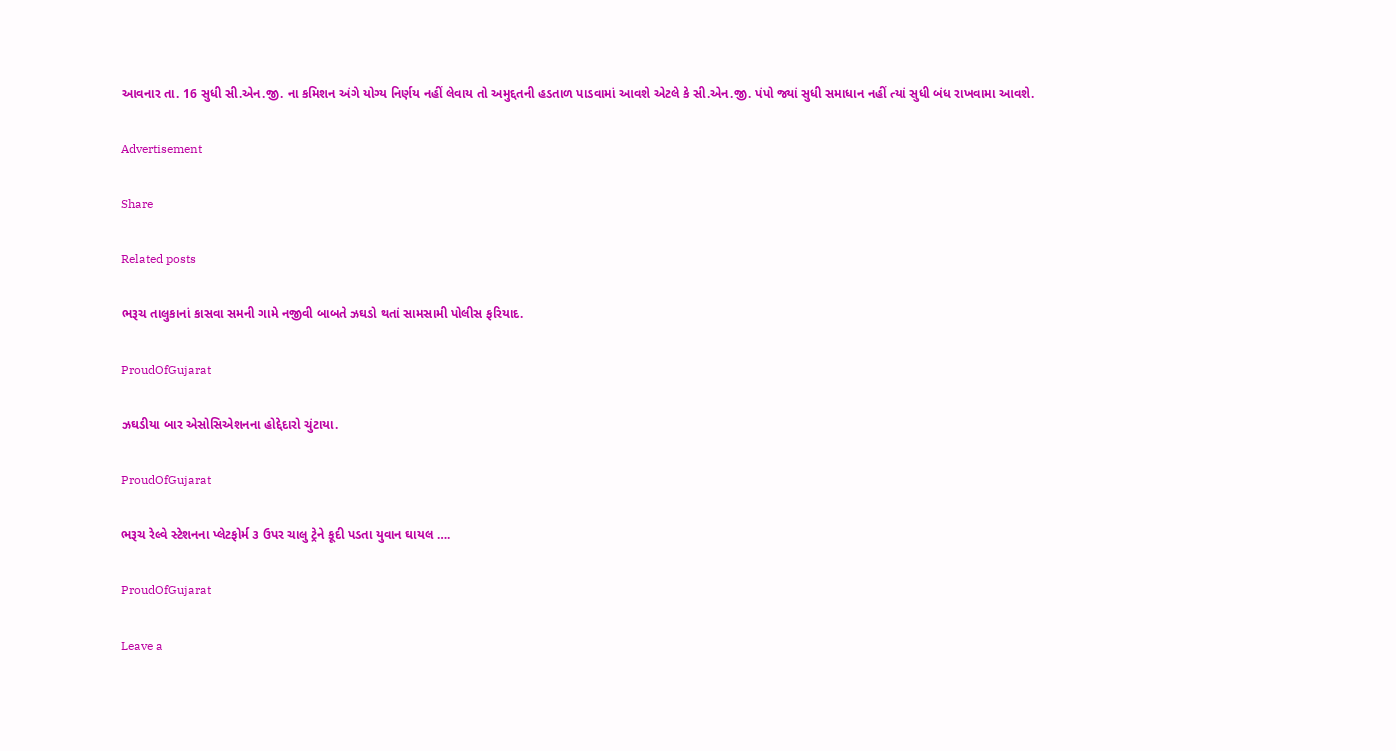આવનાર તા. 16 સુધી સી.એન.જી. ના કમિશન અંગે યોગ્ય નિર્ણય નહીં લેવાય તો અમુદ્દતની હડતાળ પાડવામાં આવશે એટલે કે સી.એન.જી. પંપો જ્યાં સુધી સમાધાન નહીં ત્યાં સુધી બંધ રાખવામા આવશે.

Advertisement

Share

Related posts

ભરૂચ તાલુકાનાં કાસવા સમની ગામે નજીવી બાબતે ઝઘડો થતાં સામસામી પોલીસ ફરિયાદ.

ProudOfGujarat

ઝઘડીયા બાર એસોસિએશનના હોદ્દેદારો ચુંટાયા.

ProudOfGujarat

ભરૂચ રેલ્વે સ્ટેશનના પ્લેટફોર્મ ૩ ઉપર ચાલુ ટ્રેને કૂદી પડતા યુવાન ઘાયલ ….

ProudOfGujarat

Leave a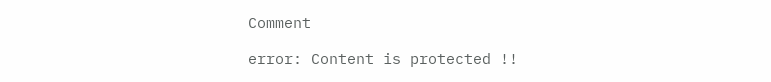Comment

error: Content is protected !!